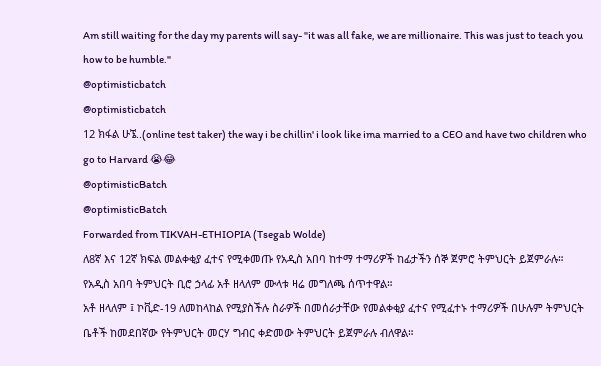Am still waiting for the day my parents will say- "it was all fake, we are millionaire. This was just to teach you how to be humble."
@optimisticbatch
@optimisticbatch
12 ክፋል ሁኜ..(online test taker) the way i be chillin' i look like ima married to a CEO and have two children who go to Harvard 😭😂
@optimisticBatch
@optimisticBatch
Forwarded from TIKVAH-ETHIOPIA (Tsegab Wolde)
ለ8ኛ እና 12ኛ ክፍል መልቀቂያ ፈተና የሚቀመጡ የአዲስ አበባ ከተማ ተማሪዎች ከፊታችን ሰኞ ጀምሮ ትምህርት ይጀምራሉ።
የአዲስ አበባ ትምህርት ቢሮ ኃላፊ አቶ ዘላለም ሙላቱ ዛሬ መግለጫ ሰጥተዋል።
አቶ ዘላለም ፤ ኮቪድ-19 ለመከላከል የሚያስችሉ ስራዎች በመሰራታቸው የመልቀቂያ ፈተና የሚፈተኑ ተማሪዎች በሁሉም ትምህርት ቤቶች ከመደበኛው የትምህርት መርሃ ግብር ቀድመው ትምህርት ይጀምራሉ ብለዋል።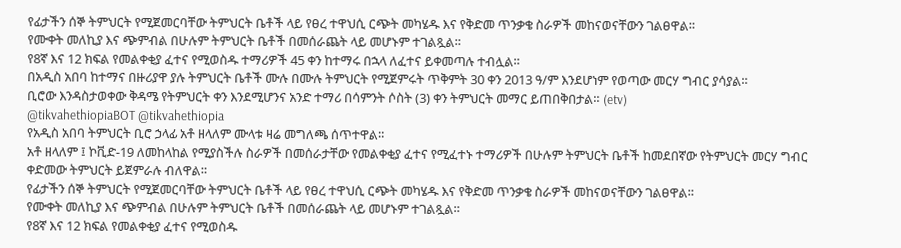የፊታችን ሰኞ ትምህርት የሚጀመርባቸው ትምህርት ቤቶች ላይ የፀረ ተዋህሲ ርጭት መካሄዱ እና የቅድመ ጥንቃቄ ስራዎች መከናወናቸውን ገልፀዋል።
የሙቀት መለኪያ እና ጭምብል በሁሉም ትምህርት ቤቶች በመሰራጨት ላይ መሆኑም ተገልጿል።
የ8ኛ እና 12 ክፍል የመልቀቂያ ፈተና የሚወስዱ ተማሪዎች 45 ቀን ከተማሩ በኋላ ለፈተና ይቀመጣሉ ተብሏል።
በአዲስ አበባ ከተማና በዙሪያዋ ያሉ ትምህርት ቤቶች ሙሉ በሙሉ ትምህርት የሚጀምሩት ጥቅምት 30 ቀን 2013 ዓ/ም እንደሆነም የወጣው መርሃ ግብር ያሳያል።
ቢሮው እንዳስታወቀው ቅዳሜ የትምህርት ቀን እንደሚሆንና አንድ ተማሪ በሳምንት ሶስት (3) ቀን ትምህርት መማር ይጠበቅበታል። (etv)
@tikvahethiopiaBOT @tikvahethiopia
የአዲስ አበባ ትምህርት ቢሮ ኃላፊ አቶ ዘላለም ሙላቱ ዛሬ መግለጫ ሰጥተዋል።
አቶ ዘላለም ፤ ኮቪድ-19 ለመከላከል የሚያስችሉ ስራዎች በመሰራታቸው የመልቀቂያ ፈተና የሚፈተኑ ተማሪዎች በሁሉም ትምህርት ቤቶች ከመደበኛው የትምህርት መርሃ ግብር ቀድመው ትምህርት ይጀምራሉ ብለዋል።
የፊታችን ሰኞ ትምህርት የሚጀመርባቸው ትምህርት ቤቶች ላይ የፀረ ተዋህሲ ርጭት መካሄዱ እና የቅድመ ጥንቃቄ ስራዎች መከናወናቸውን ገልፀዋል።
የሙቀት መለኪያ እና ጭምብል በሁሉም ትምህርት ቤቶች በመሰራጨት ላይ መሆኑም ተገልጿል።
የ8ኛ እና 12 ክፍል የመልቀቂያ ፈተና የሚወስዱ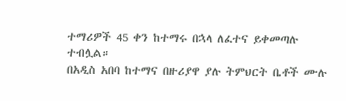ተማሪዎች 45 ቀን ከተማሩ በኋላ ለፈተና ይቀመጣሉ ተብሏል።
በአዲስ አበባ ከተማና በዙሪያዋ ያሉ ትምህርት ቤቶች ሙሉ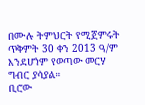በሙሉ ትምህርት የሚጀምሩት ጥቅምት 30 ቀን 2013 ዓ/ም እንደሆነም የወጣው መርሃ ግብር ያሳያል።
ቢሮው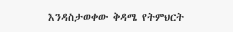እንዳስታወቀው ቅዳሜ የትምህርት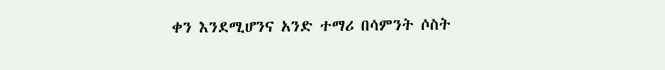ቀን እንደሚሆንና አንድ ተማሪ በሳምንት ሶስት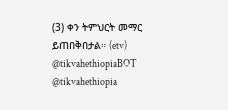(3) ቀን ትምህርት መማር ይጠበቅበታል። (etv)
@tikvahethiopiaBOT @tikvahethiopia